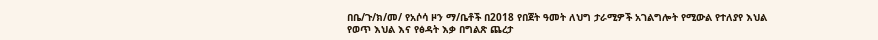በቤ/ጉ/ክ/መ/ የአሶሳ ዞን ማ/ቤቶች በ2018 የበጀት ዓመት ለህግ ታራሚዎች አገልግሎት የሚውል የተለያየ እህል የወጥ እህል እና የፅዳት እቃ በግልጽ ጨረታ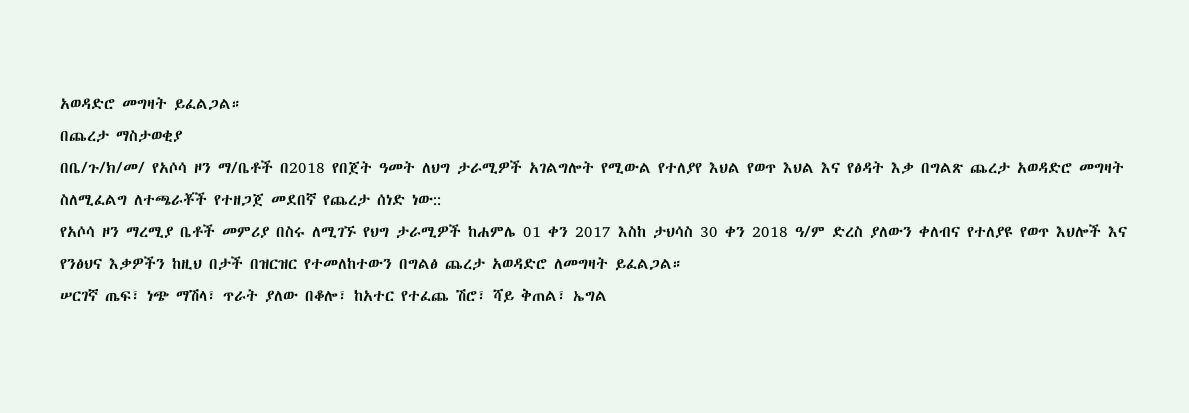አወዳድሮ መግዛት ይፈልጋል።
በጨረታ ማስታወቂያ
በቤ/ጉ/ክ/መ/ የአሶሳ ዞን ማ/ቤቶች በ2018 የበጀት ዓመት ለህግ ታራሚዎች አገልግሎት የሚውል የተለያየ እህል የወጥ እህል እና የፅዳት እቃ በግልጽ ጨረታ አወዳድሮ መግዛት ስለሚፈልግ ለተጫራቾች የተዘጋጀ መደበኛ የጨረታ ሰነድ ነው::
የአሶሳ ዞን ማረሚያ ቤቶች መምሪያ በስሩ ለሚገኙ የህግ ታራሚዎች ከሐምሌ 01 ቀን 2017 እስከ ታህሳስ 30 ቀን 2018 ዓ/ም ድረስ ያለውን ቀለብና የተለያዩ የወጥ እህሎች እና የንፅህና እቃዎችን ከዚህ በታች በዝርዝር የተመለከተውን በግልፅ ጨረታ አወዳድሮ ለመግዛት ይፈልጋል።
ሠርገኛ ጤፍ፣ ነጭ ማሽላ፣ ጥራት ያለው በቆሎ፣ ከአተር የተፈጨ ሽሮ፣ ሻይ ቅጠል፣ ኤግል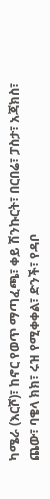ካሜራ (እርሾ)፣ ከኖር የወጥ ማጣፈጫ፣ ቀይ ሽንኩርት፣ በርበሬ፣ ፓስታ፣ አጃክስ፣ ጨው፣ ባቄላ ክክ፣ ሩዝ የሚቀቀል፣ ድንች፣ የዳቦ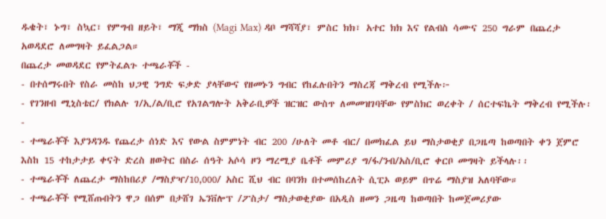ዱቄት፣ ኑግ፣ ስኳር፣ የምግብ ዘይት፣ ማጂ ማክስ (Magi Max) ዳቦ ማሻሻያ፣ ምስር ክክ፣ አተር ክክ እና የልብስ ሳሙና 250 ግራም በጨረታ አወዳደሮ ለመግዛት ይፈልጋል።
በጨረታ መወዳደር የምትፈልጉ ተጫራቾች -
- በተሰማሩበት የስራ መስከ ህጋዊ ንግድ ፍቃድ ያላቸውና የዘመኑን ግብር የከፈሉበትን ማስረጃ ማቅረብ የሚችሉ፦
- የገንዘብ ሚኒስቴር/ የክልሉ ገ/ኢ/ል/ቢሮ የአገልግሎት አቅራቢዎች ዝርዝር ውስጥ ለመመዝገባቸው የምስክር ወረቀት / ሰርተፍኬት ማቅረብ የሚችሉ፡-
- ተጫራቾች እያንዳንዱ የጨረታ ሰነድ እና የውል ስምምነት ብር 200 /ሁለት መቶ ብር/ በመክፈል ይህ ማስታወቂያ በጋዜጣ ከወጣበት ቀን ጀምሮ እስከ 15 ተከታታይ ቀናት ድረስ ዘወትር በስራ ሰዓት አሶሳ ዞን ማረሚያ ቤቶች መምሪያ ግ/ፋ/ንብ/አስ/ቢሮ ቀርቦ መግዛት ይችላሉ፡፡
- ተጫራቾች ለጨረታ ማስከበሪያ /ማስያዣ/10,000/ አስር ሺህ ብር በባንክ በተመሰከረለት ሲፒኦ ወይም በጥሬ ማስያዝ አለባቸው።
- ተጫራቾች የሚሸጡበትን ዋጋ በሰም በታሸገ ኤንቨሎፕ /ፖስታ/ ማስታወቂያው በአዲስ ዘመን ጋዜጣ ከወጣበት ከመጀመሪያው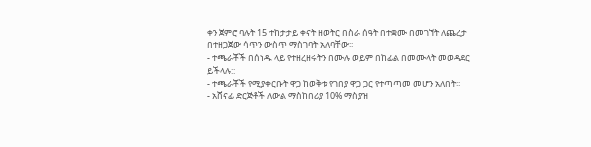ቀን ጀምሮ ባሉት 15 ተከታታይ ቀናት ዘወትር በስራ ሰዓት በተቋሙ በመገኘት ለጨረታ በተዘጋጀው ሳጥን ውስጥ ማስገባት አለባቸው፡፡
- ተጫራቾች በሰነዱ ላይ የተዘረዘሩትን በሙሉ ወይም በከፊል በመሙላት መወዳደር ይችላሉ::
- ተጫራቾች የሚያቀርቡት ዋጋ ከወቅቱ የገበያ ዋጋ ጋር የተጣጣመ መሆን አለበት፡፡
- አሸናፊ ድርጅቶች ለውል ማስከበሪያ 10% ማስያዝ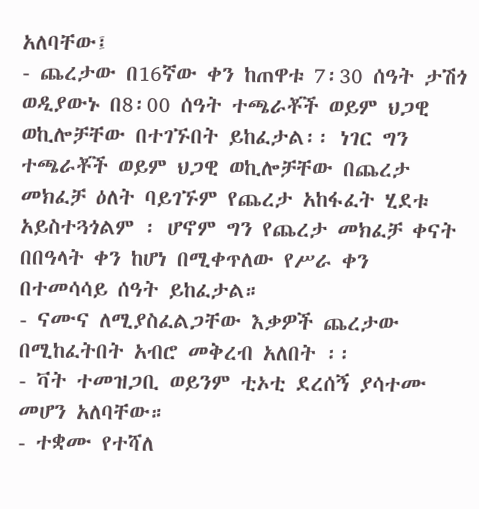አለባቸው፤
- ጨረታው በ16ኛው ቀን ከጠዋቱ 7፡30 ሰዓት ታሽጎ ወዲያውኑ በ8፡00 ሰዓት ተጫራቾች ወይም ህጋዊ ወኪሎቻቸው በተገኙበት ይከፈታል፡፡ ነገር ግን ተጫራቾች ወይም ህጋዊ ወኪሎቻቸው በጨረታ መክፈቻ ዕለት ባይገኙም የጨረታ አከፋፈት ሂደቱ አይስተጓጎልም ፡ ሆኖም ግን የጨረታ መክፈቻ ቀናት በበዓላት ቀን ከሆነ በሚቀጥለው የሥራ ቀን በተመሳሳይ ሰዓት ይከፈታል።
- ናሙና ለሚያስፈልጋቸው እቃዎች ጨረታው በሚከፈትበት አብሮ መቅረብ አለበት ፡፡
- ቫት ተመዝጋቢ ወይንም ቲኦቲ ደረሰኝ ያሳተሙ መሆን አለባቸው።
- ተቋሙ የተሻለ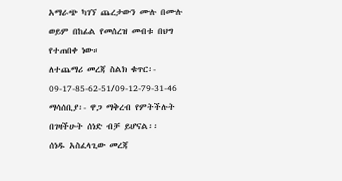አማራጭ ካገኘ ጨረታውን ሙሉ በሙሉ ወይም በከፊል የመሰረዝ መብቱ በህግ የተጠበቀ ነው።
ለተጨማሪ መረጃ ስልክ ቁጥር፡- 09-17-85-62-51/09-12-79-31-46
ማሳሰቢያ፡- ዋጋ ማቅረብ የምትችሉት በገዛችሁት ሰነድ ብቻ ይሆናል፡፡
ሰነዱ አስፈላጊው መረጃ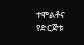ተሞልቶና የድርጅቱ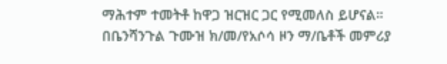ማሕተም ተመትቶ ከዋጋ ዝርዝር ጋር የሚመለስ ይሆናል።
በቤንሻንጉል ጉሙዝ ክ/መ/የአሶሳ ዞን ማ/ቤቶች መምሪያ